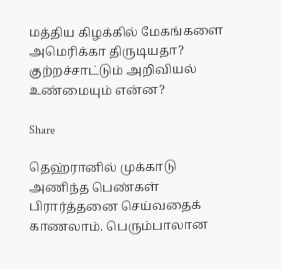மத்திய கிழக்கில் மேகங்களை அமெரிக்கா திருடியதா? குற்றச்சாட்டும் அறிவியல் உண்மையும் என்ன?

Share

தெஹ்ரானில் முக்காடு அணிந்த பெண்கள் பிரார்த்தனை செய்வதைக் காணலாம். பெரும்பாலான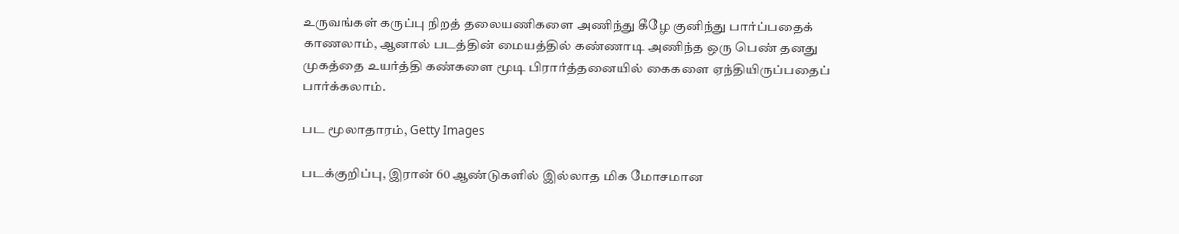உருவங்கள் கருப்பு நிறத் தலையணிகளை அணிந்து கீழே குனிந்து பார்ப்பதைக் காணலாம், ஆனால் படத்தின் மையத்தில் கண்ணாடி அணிந்த ஒரு பெண் தனது முகத்தை உயர்த்தி கண்களை மூடி பிரார்த்தனையில் கைகளை ஏந்தியிருப்பதைப் பார்க்கலாம்.

பட மூலாதாரம், Getty Images

படக்குறிப்பு, இரான் 60 ஆண்டுகளில் இல்லாத மிக மோசமான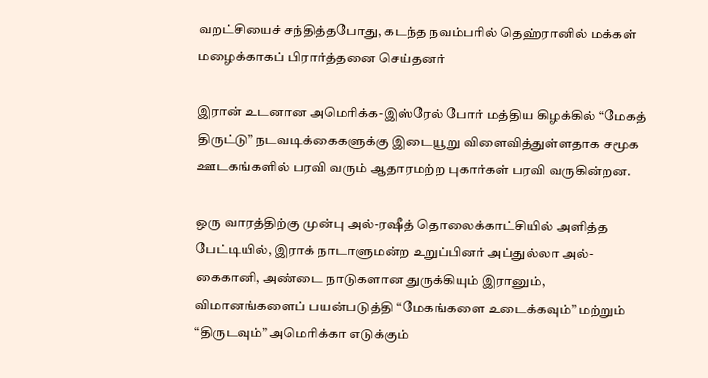வறட்சியைச் சந்தித்தபோது, கடந்த நவம்பரில் தெஹ்ரானில் மக்கள் மழைக்காகப் பிரார்த்தனை செய்தனர்

இரான் உடனான அமெரிக்க-இஸ்ரேல் போர் மத்திய கிழக்கில் “மேகத் திருட்டு” நடவடிக்கைகளுக்கு இடையூறு விளைவித்துள்ளதாக சமூக ஊடகங்களில் பரவி வரும் ஆதாரமற்ற புகார்கள் பரவி வருகின்றன.

ஒரு வாரத்திற்கு முன்பு அல்-ரஷீத் தொலைக்காட்சியில் அளித்த பேட்டியில், இராக் நாடாளுமன்ற உறுப்பினர் அப்துல்லா அல்-கைகானி, அண்டை நாடுகளான துருக்கியும் இரானும், விமானங்களைப் பயன்படுத்தி “மேகங்களை உடைக்கவும்” மற்றும் “திருடவும்” அமெரிக்கா எடுக்கும்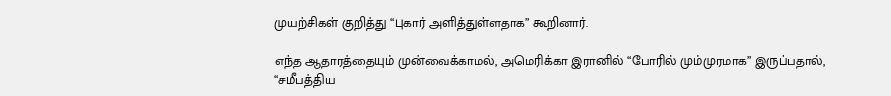முயற்சிகள் குறித்து “புகார் அளித்துள்ளதாக” கூறினார்.

எந்த ஆதாரத்தையும் முன்வைக்காமல், அமெரிக்கா இரானில் “போரில் மும்முரமாக” இருப்பதால், “சமீபத்திய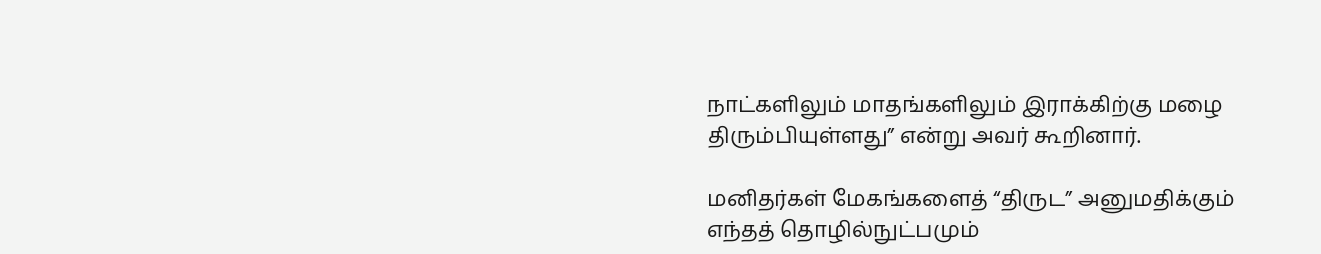நாட்களிலும் மாதங்களிலும் இராக்கிற்கு மழை திரும்பியுள்ளது” என்று அவர் கூறினார்.

மனிதர்கள் மேகங்களைத் “திருட” அனுமதிக்கும் எந்தத் தொழில்நுட்பமும்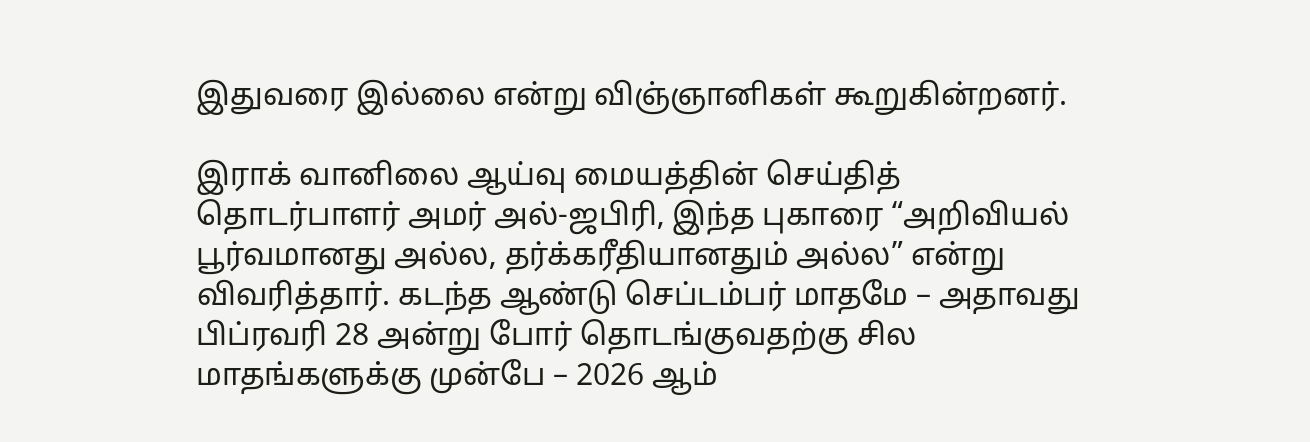இதுவரை இல்லை என்று விஞ்ஞானிகள் கூறுகின்றனர்.

இராக் வானிலை ஆய்வு மையத்தின் செய்தித் தொடர்பாளர் அமர் அல்-ஜபிரி, இந்த புகாரை “அறிவியல் பூர்வமானது அல்ல, தர்க்கரீதியானதும் அல்ல” என்று விவரித்தார். கடந்த ஆண்டு செப்டம்பர் மாதமே – அதாவது பிப்ரவரி 28 அன்று போர் தொடங்குவதற்கு சில மாதங்களுக்கு முன்பே – 2026 ஆம்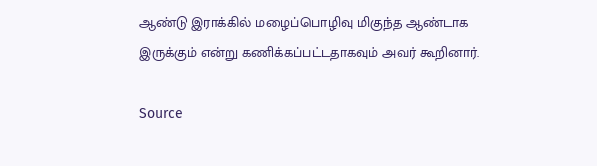ஆண்டு இராக்கில் மழைப்பொழிவு மிகுந்த ஆண்டாக இருக்கும் என்று கணிக்கப்பட்டதாகவும் அவர் கூறினார்.

Source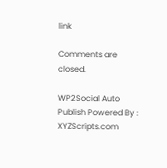link

Comments are closed.

WP2Social Auto Publish Powered By : XYZScripts.com